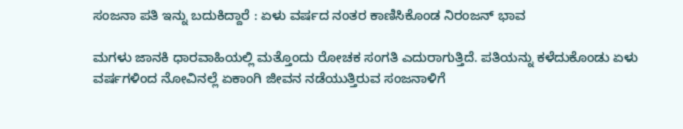ಸಂಜನಾ ಪತಿ ಇನ್ನು ಬದುಕಿದ್ದಾರೆ : ಏಳು ವರ್ಷದ ನಂತರ ಕಾಣಿಸಿಕೊಂಡ ನಿರಂಜನ್ ಭಾವ

ಮಗಳು ಜಾನಕಿ ಧಾರವಾಹಿಯಲ್ಲಿ ಮತ್ತೊಂದು ರೋಚಕ ಸಂಗತಿ ಎದುರಾಗುತ್ತಿದೆ. ಪತಿಯನ್ನು ಕಳೆದುಕೊಂಡು ಏಳು ವರ್ಷಗಳಿಂದ ನೋವಿನಲ್ಲೆ ಏಕಾಂಗಿ ಜೀವನ ನಡೆಯುತ್ತಿರುವ ಸಂಜನಾಳಿಗೆ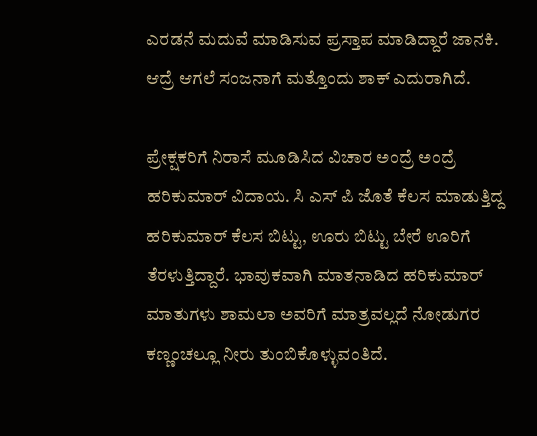ಎರಡನೆ ಮದುವೆ ಮಾಡಿಸುವ ಪ್ರಸ್ತಾಪ ಮಾಡಿದ್ದಾರೆ ಜಾನಕಿ. ಆದ್ರೆ ಆಗಲೆ ಸಂಜನಾಗೆ ಮತ್ತೊಂದು ಶಾಕ್ ಎದುರಾಗಿದೆ.

ಪ್ರೇಕ್ಷಕರಿಗೆ ನಿರಾಸೆ ಮೂಡಿಸಿದ ವಿಚಾರ ಅಂದ್ರೆ ಅಂದ್ರೆ ಹರಿಕುಮಾರ್ ವಿದಾಯ. ಸಿ ಎಸ್ ಪಿ ಜೊತೆ ಕೆಲಸ ಮಾಡುತ್ತಿದ್ದ ಹರಿಕುಮಾರ್ ಕೆಲಸ ಬಿಟ್ಟು, ಊರು ಬಿಟ್ಟು ಬೇರೆ ಊರಿಗೆ ತೆರಳುತ್ತಿದ್ದಾರೆ. ಭಾವುಕವಾಗಿ ಮಾತನಾಡಿದ ಹರಿಕುಮಾರ್ ಮಾತುಗಳು ಶಾಮಲಾ ಅವರಿಗೆ ಮಾತ್ರವಲ್ಲದೆ ನೋಡುಗರ ಕಣ್ಣಂಚಲ್ಲೂ ನೀರು ತುಂಬಿಕೊಳ್ಳುವಂತಿದೆ.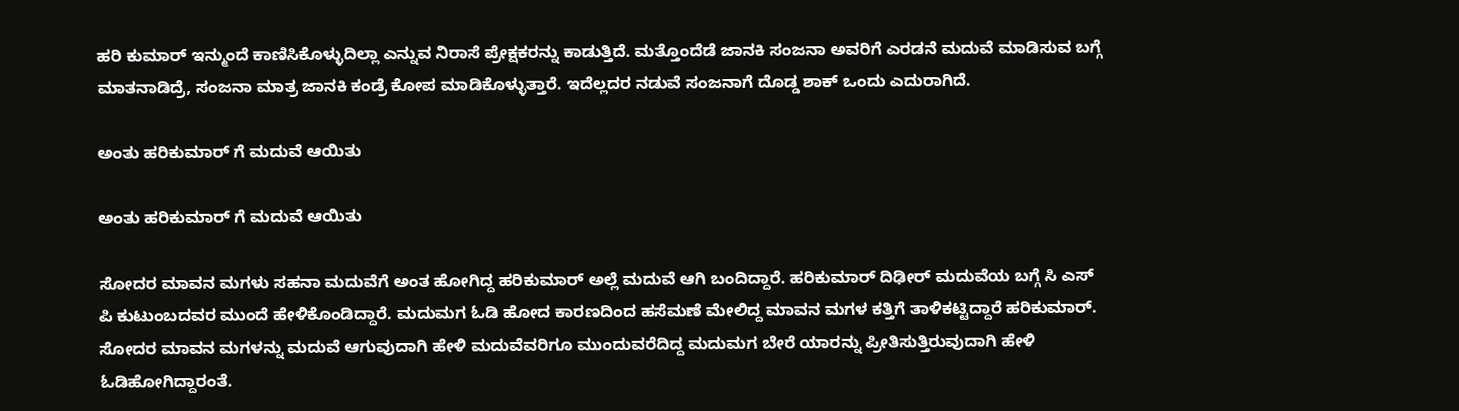ಹರಿ ಕುಮಾರ್ ಇನ್ಮುಂದೆ ಕಾಣಿಸಿಕೊಳ್ಳುದಿಲ್ಲಾ ಎನ್ನುವ ನಿರಾಸೆ ಪ್ರೇಕ್ಷಕರನ್ನು ಕಾಡುತ್ತಿದೆ. ಮತ್ತೊಂದೆಡೆ ಜಾನಕಿ ಸಂಜನಾ ಅವರಿಗೆ ಎರಡನೆ ಮದುವೆ ಮಾಡಿಸುವ ಬಗ್ಗೆ ಮಾತನಾಡಿದ್ರೆ, ಸಂಜನಾ ಮಾತ್ರ ಜಾನಕಿ ಕಂಡ್ರೆ ಕೋಪ ಮಾಡಿಕೊಳ್ಳುತ್ತಾರೆ. ಇದೆಲ್ಲದರ ನಡುವೆ ಸಂಜನಾಗೆ ದೊಡ್ಡ ಶಾಕ್ ಒಂದು ಎದುರಾಗಿದೆ.

ಅಂತು ಹರಿಕುಮಾರ್ ಗೆ ಮದುವೆ ಆಯಿತು

ಅಂತು ಹರಿಕುಮಾರ್ ಗೆ ಮದುವೆ ಆಯಿತು

ಸೋದರ ಮಾವನ ಮಗಳು ಸಹನಾ ಮದುವೆಗೆ ಅಂತ ಹೋಗಿದ್ದ ಹರಿಕುಮಾರ್ ಅಲ್ಲೆ ಮದುವೆ ಆಗಿ ಬಂದಿದ್ದಾರೆ. ಹರಿಕುಮಾರ್ ದಿಢೀರ್ ಮದುವೆಯ ಬಗ್ಗೆ ಸಿ ಎಸ್ ಪಿ ಕುಟುಂಬದವರ ಮುಂದೆ ಹೇಳಿಕೊಂಡಿದ್ದಾರೆ. ಮದುಮಗ ಓಡಿ ಹೋದ ಕಾರಣದಿಂದ ಹಸೆಮಣೆ ಮೇಲಿದ್ದ ಮಾವನ ಮಗಳ ಕತ್ತಿಗೆ ತಾಳಿಕಟ್ಟಿದ್ದಾರೆ ಹರಿಕುಮಾರ್. ಸೋದರ ಮಾವನ ಮಗಳನ್ನು ಮದುವೆ ಆಗುವುದಾಗಿ ಹೇಳಿ ಮದುವೆವರಿಗೂ ಮುಂದುವರೆದಿದ್ದ ಮದುಮಗ ಬೇರೆ ಯಾರನ್ನು ಪ್ರೀತಿಸುತ್ತಿರುವುದಾಗಿ ಹೇಳಿ ಓಡಿಹೋಗಿದ್ದಾರಂತೆ.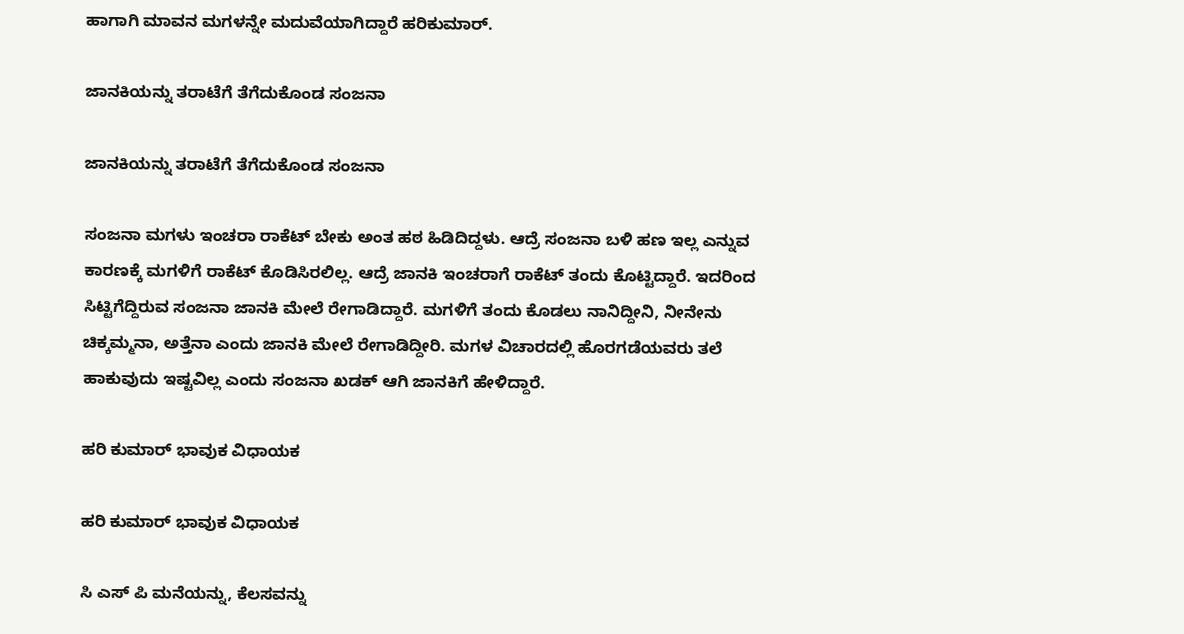ಹಾಗಾಗಿ ಮಾವನ ಮಗಳನ್ನೇ ಮದುವೆಯಾಗಿದ್ದಾರೆ ಹರಿಕುಮಾರ್.

ಜಾನಕಿಯನ್ನು ತರಾಟೆಗೆ ತೆಗೆದುಕೊಂಡ ಸಂಜನಾ

ಜಾನಕಿಯನ್ನು ತರಾಟೆಗೆ ತೆಗೆದುಕೊಂಡ ಸಂಜನಾ

ಸಂಜನಾ ಮಗಳು ಇಂಚರಾ ರಾಕೆಟ್ ಬೇಕು ಅಂತ ಹಠ ಹಿಡಿದಿದ್ದಳು. ಆದ್ರೆ ಸಂಜನಾ ಬಳಿ ಹಣ ಇಲ್ಲ ಎನ್ನುವ ಕಾರಣಕ್ಕೆ ಮಗಳಿಗೆ ರಾಕೆಟ್ ಕೊಡಿಸಿರಲಿಲ್ಲ. ಆದ್ರೆ ಜಾನಕಿ ಇಂಚರಾಗೆ ರಾಕೆಟ್ ತಂದು ಕೊಟ್ಟಿದ್ದಾರೆ. ಇದರಿಂದ ಸಿಟ್ಟಿಗೆದ್ದಿರುವ ಸಂಜನಾ ಜಾನಕಿ ಮೇಲೆ ರೇಗಾಡಿದ್ದಾರೆ. ಮಗಳಿಗೆ ತಂದು ಕೊಡಲು ನಾನಿದ್ದೀನಿ, ನೀನೇನು ಚಿಕ್ಕಮ್ಮನಾ, ಅತ್ತೆನಾ ಎಂದು ಜಾನಕಿ ಮೇಲೆ ರೇಗಾಡಿದ್ದೀರಿ. ಮಗಳ ವಿಚಾರದಲ್ಲಿ ಹೊರಗಡೆಯವರು ತಲೆ ಹಾಕುವುದು ಇಷ್ಟವಿಲ್ಲ ಎಂದು ಸಂಜನಾ ಖಡಕ್ ಆಗಿ ಜಾನಕಿಗೆ ಹೇಳಿದ್ದಾರೆ.

ಹರಿ ಕುಮಾರ್ ಭಾವುಕ ವಿಧಾಯಕ

ಹರಿ ಕುಮಾರ್ ಭಾವುಕ ವಿಧಾಯಕ

ಸಿ ಎಸ್ ಪಿ ಮನೆಯನ್ನು, ಕೆಲಸವನ್ನು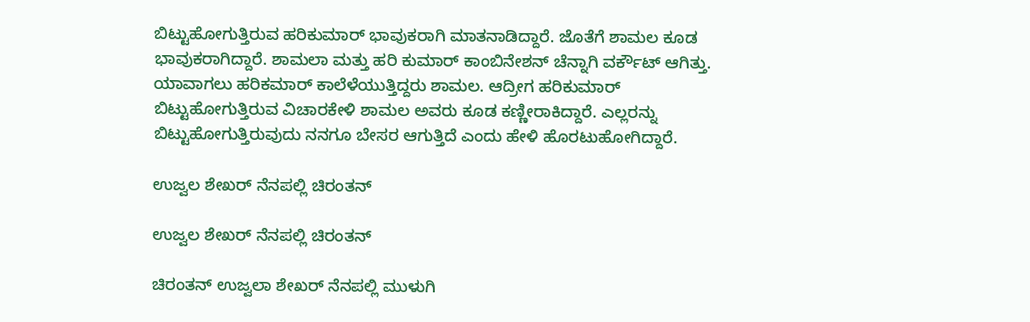ಬಿಟ್ಟುಹೋಗುತ್ತಿರುವ ಹರಿಕುಮಾರ್ ಭಾವುಕರಾಗಿ ಮಾತನಾಡಿದ್ದಾರೆ. ಜೊತೆಗೆ ಶಾಮಲ ಕೂಡ ಭಾವುಕರಾಗಿದ್ದಾರೆ. ಶಾಮಲಾ ಮತ್ತು ಹರಿ ಕುಮಾರ್ ಕಾಂಬಿನೇಶನ್ ಚೆನ್ನಾಗಿ ವರ್ಕೌಟ್ ಆಗಿತ್ತು. ಯಾವಾಗಲು ಹರಿಕಮಾರ್ ಕಾಲೆಳೆಯುತ್ತಿದ್ದರು ಶಾಮಲ. ಆದ್ರೀಗ ಹರಿಕುಮಾರ್ ಬಿಟ್ಟುಹೋಗುತ್ತಿರುವ ವಿಚಾರಕೇಳಿ ಶಾಮಲ ಅವರು ಕೂಡ ಕಣ್ಣೀರಾಕಿದ್ದಾರೆ. ಎಲ್ಲರನ್ನು ಬಿಟ್ಟುಹೋಗುತ್ತಿರುವುದು ನನಗೂ ಬೇಸರ ಆಗುತ್ತಿದೆ ಎಂದು ಹೇಳಿ ಹೊರಟುಹೋಗಿದ್ದಾರೆ.

ಉಜ್ವಲ ಶೇಖರ್ ನೆನಪಲ್ಲಿ ಚಿರಂತನ್

ಉಜ್ವಲ ಶೇಖರ್ ನೆನಪಲ್ಲಿ ಚಿರಂತನ್

ಚಿರಂತನ್ ಉಜ್ವಲಾ ಶೇಖರ್ ನೆನಪಲ್ಲಿ ಮುಳುಗಿ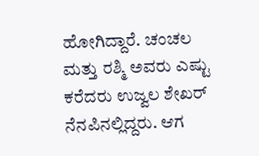ಹೋಗಿದ್ದಾರೆ. ಚಂಚಲ ಮತ್ತು ರಶ್ಮಿ ಅವರು ಎಷ್ಟು ಕರೆದರು ಉಜ್ವಲ ಶೇಖರ್ ನೆನಪಿನಲ್ಲಿದ್ದರು. ಆಗ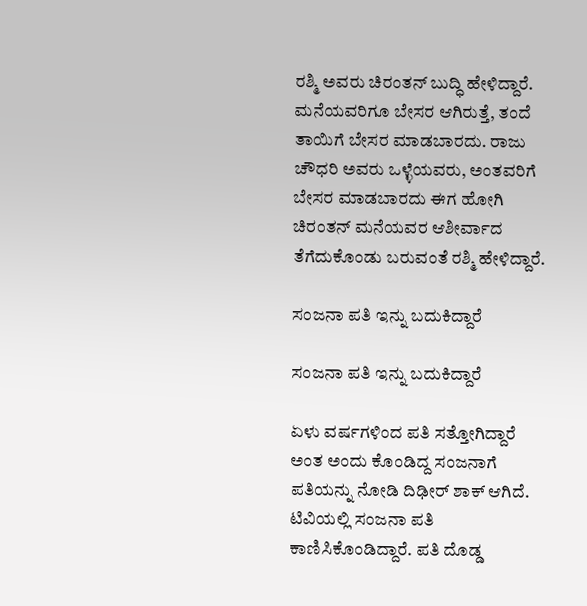ರಶ್ಮಿ ಅವರು ಚಿರಂತನ್ ಬುದ್ಧಿ ಹೇಳಿದ್ದಾರೆ. ಮನೆಯವರಿಗೂ ಬೇಸರ ಆಗಿರುತ್ತೆ, ತಂದೆ ತಾಯಿಗೆ ಬೇಸರ ಮಾಡಬಾರದು. ರಾಜು ಚೌಧರಿ ಅವರು ಒಳ್ಳೆಯವರು, ಅಂತವರಿಗೆ ಬೇಸರ ಮಾಡಬಾರದು ಈಗ ಹೋಗಿ ಚಿರಂತನ್ ಮನೆಯವರ ಆಶೀರ್ವಾದ ತೆಗೆದುಕೊಂಡು ಬರುವಂತೆ ರಶ್ಮಿ ಹೇಳಿದ್ದಾರೆ.

ಸಂಜನಾ ಪತಿ ಇನ್ನು ಬದುಕಿದ್ದಾರೆ

ಸಂಜನಾ ಪತಿ ಇನ್ನು ಬದುಕಿದ್ದಾರೆ

ಏಳು ವರ್ಷಗಳಿಂದ ಪತಿ ಸತ್ತೋಗಿದ್ದಾರೆ ಅಂತ ಅಂದು ಕೊಂಡಿದ್ದ ಸಂಜನಾಗೆ ಪತಿಯನ್ನು ನೋಡಿ ದಿಢೀರ್ ಶಾಕ್ ಆಗಿದೆ. ಟಿವಿಯಲ್ಲಿ ಸಂಜನಾ ಪತಿ ಕಾಣಿಸಿಕೊಂಡಿದ್ದಾರೆ. ಪತಿ ದೊಡ್ಡ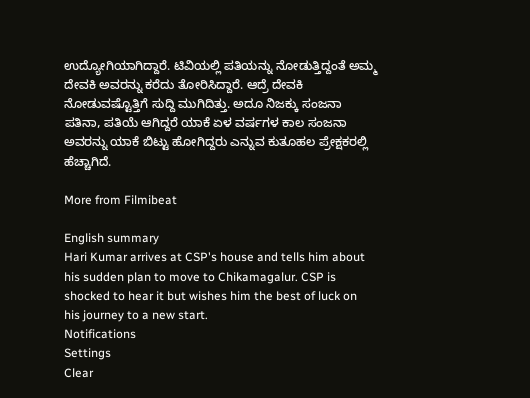ಉದ್ಯೋಗಿಯಾಗಿದ್ದಾರೆ. ಟಿವಿಯಲ್ಲಿ ಪತಿಯನ್ನು ನೋಡುತ್ತಿದ್ದಂತೆ ಅಮ್ಮ ದೇವಕಿ ಅವರನ್ನು ಕರೆದು ತೋರಿಸಿದ್ದಾರೆ. ಆದ್ರೆ ದೇವಕಿ ನೋಡುವಷ್ಟೊತ್ತಿಗೆ ಸುದ್ದಿ ಮುಗಿದಿತ್ತು. ಅದೂ ನಿಜಕ್ಕು ಸಂಜನಾ ಪತಿನಾ, ಪತಿಯೆ ಆಗಿದ್ದರೆ ಯಾಕೆ ಏಳ ವರ್ಷಗಳ ಕಾಲ ಸಂಜನಾ ಅವರನ್ನು ಯಾಕೆ ಬಿಟ್ಟು ಹೋಗಿದ್ದರು ಎನ್ನುವ ಕುತೂಹಲ ಪ್ರೇಕ್ಷಕರಲ್ಲಿ ಹೆಚ್ಚಾಗಿದೆ.

More from Filmibeat

English summary
Hari Kumar arrives at CSP's house and tells him about his sudden plan to move to Chikamagalur. CSP is shocked to hear it but wishes him the best of luck on his journey to a new start.
Notifications
Settings
Clear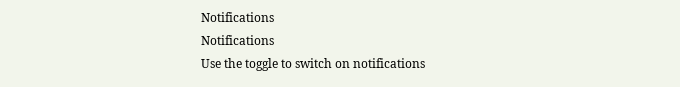Notifications
Notifications
Use the toggle to switch on notifications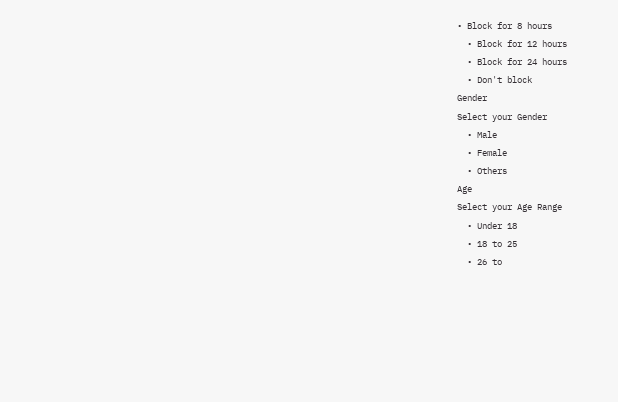• Block for 8 hours
  • Block for 12 hours
  • Block for 24 hours
  • Don't block
Gender
Select your Gender
  • Male
  • Female
  • Others
Age
Select your Age Range
  • Under 18
  • 18 to 25
  • 26 to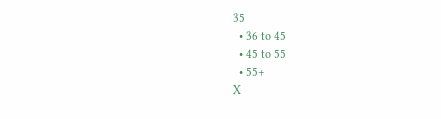35
  • 36 to 45
  • 45 to 55
  • 55+
X